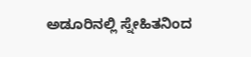ಅಡೂರಿನಲ್ಲಿ ಸ್ನೇಹಿತನಿಂದ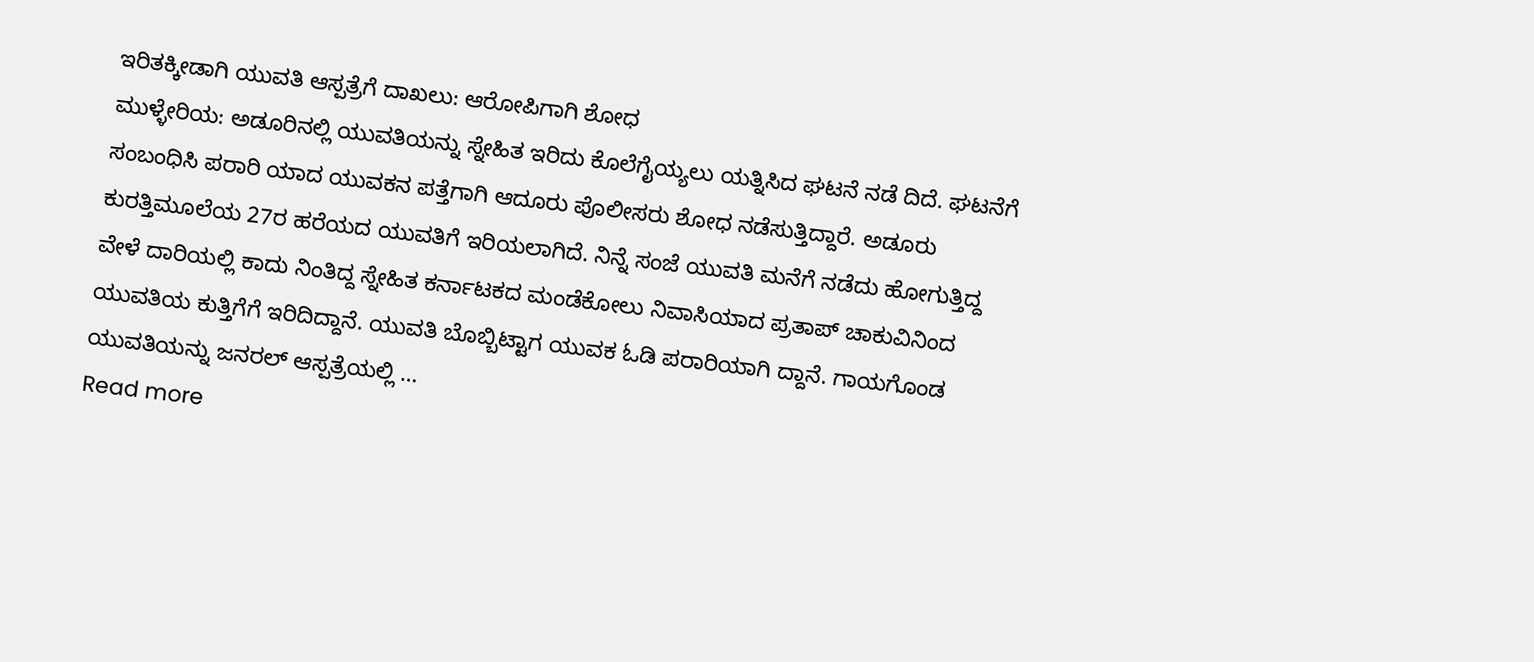ಇರಿತಕ್ಕೀಡಾಗಿ ಯುವತಿ ಆಸ್ಪತ್ರೆಗೆ ದಾಖಲು: ಆರೋಪಿಗಾಗಿ ಶೋಧ
ಮುಳ್ಳೇರಿಯ: ಅಡೂರಿನಲ್ಲಿ ಯುವತಿಯನ್ನು ಸ್ನೇಹಿತ ಇರಿದು ಕೊಲೆಗೈಯ್ಯಲು ಯತ್ನಿಸಿದ ಘಟನೆ ನಡೆ ದಿದೆ. ಘಟನೆಗೆ ಸಂಬಂಧಿಸಿ ಪರಾರಿ ಯಾದ ಯುವಕನ ಪತ್ತೆಗಾಗಿ ಆದೂರು ಪೊಲೀಸರು ಶೋಧ ನಡೆಸುತ್ತಿದ್ದಾರೆ. ಅಡೂರು ಕುರತ್ತಿಮೂಲೆಯ 27ರ ಹರೆಯದ ಯುವತಿಗೆ ಇರಿಯಲಾಗಿದೆ. ನಿನ್ನೆ ಸಂಜೆ ಯುವತಿ ಮನೆಗೆ ನಡೆದು ಹೋಗುತ್ತಿದ್ದ ವೇಳೆ ದಾರಿಯಲ್ಲಿ ಕಾದು ನಿಂತಿದ್ದ ಸ್ನೇಹಿತ ಕರ್ನಾಟಕದ ಮಂಡೆಕೋಲು ನಿವಾಸಿಯಾದ ಪ್ರತಾಪ್ ಚಾಕುವಿನಿಂದ ಯುವತಿಯ ಕುತ್ತಿಗೆಗೆ ಇರಿದಿದ್ದಾನೆ. ಯುವತಿ ಬೊಬ್ಬಿಟ್ಟಾಗ ಯುವಕ ಓಡಿ ಪರಾರಿಯಾಗಿ ದ್ದಾನೆ. ಗಾಯಗೊಂಡ ಯುವತಿಯನ್ನು ಜನರಲ್ ಆಸ್ಪತ್ರೆಯಲ್ಲಿ …
Read more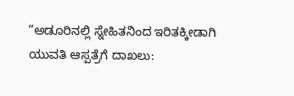“ಅಡೂರಿನಲ್ಲಿ ಸ್ನೇಹಿತನಿಂದ ಇರಿತಕ್ಕೀಡಾಗಿ ಯುವತಿ ಆಸ್ಪತ್ರೆಗೆ ದಾಖಲು: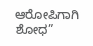ಆರೋಪಿಗಾಗಿ ಶೋಧ”